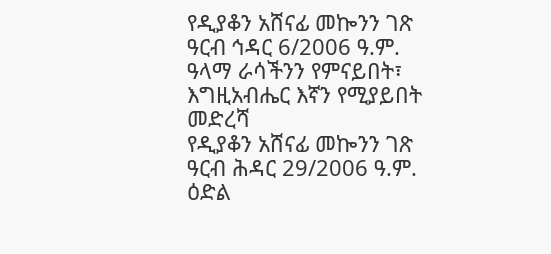የዲያቆን አሸናፊ መኰንን ገጽ ዓርብ ኅዳር 6/2006 ዓ.ም. ዓላማ ራሳችንን የምናይበት፣ እግዚአብሔር እኛን የሚያይበት መድረሻ
የዲያቆን አሸናፊ መኰንን ገጽ ዓርብ ሕዳር 29/2006 ዓ.ም. ዕድል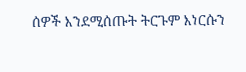ሰዎች እንደሚሰጡት ትርጉም እነርሱን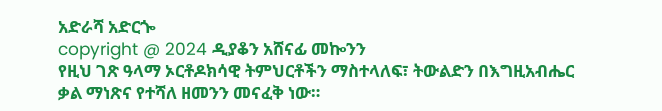አድራሻ አድርጐ
copyright @ 2024 ዲያቆን አሸናፊ መኰንን
የዚህ ገጽ ዓላማ ኦርቶዶክሳዊ ትምህርቶችን ማስተላለፍ፣ ትውልድን በእግዚአብሔር ቃል ማነጽና የተሻለ ዘመንን መናፈቅ ነው።